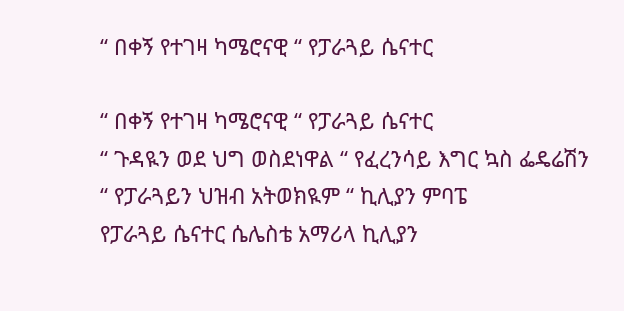“ በቀኝ የተገዛ ካሜሮናዊ “ የፓራጓይ ሴናተር

“ በቀኝ የተገዛ ካሜሮናዊ “ የፓራጓይ ሴናተር
“ ጉዳዪን ወደ ህግ ወስደነዋል “ የፈረንሳይ እግር ኳስ ፌዴሬሽን
“ የፓራጓይን ህዝብ አትወክዪም “ ኪሊያን ምባፔ
የፓራጓይ ሴናተር ሴሌስቴ አማሪላ ኪሊያን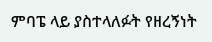ምባፔ ላይ ያስተላለፉት የዘረኝነት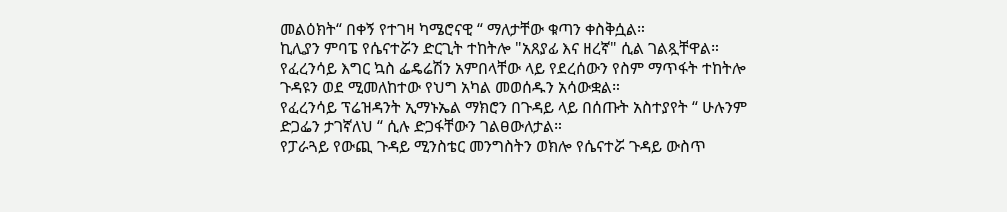መልዕክት“ በቀኝ የተገዛ ካሜሮናዊ “ ማለታቸው ቁጣን ቀስቅሷል።
ኪሊያን ምባፔ የሴናተሯን ድርጊት ተከትሎ "አጸያፊ እና ዘረኛ" ሲል ገልጿቸዋል።
የፈረንሳይ እግር ኳስ ፌዴሬሽን አምበላቸው ላይ የደረሰውን የስም ማጥፋት ተከትሎ ጉዳዩን ወደ ሚመለከተው የህግ አካል መወሰዱን አሳውቋል።
የፈረንሳይ ፕሬዝዳንት ኢማኑኤል ማክሮን በጉዳይ ላይ በሰጡት አስተያየት “ ሁሉንም ድጋፌን ታገኛለህ “ ሲሉ ድጋፋቸውን ገልፀውለታል።
የፓራጓይ የውጪ ጉዳይ ሚንስቴር መንግስትን ወክሎ የሴናተሯ ጉዳይ ውስጥ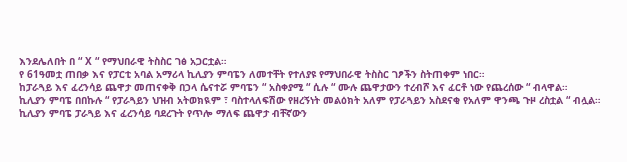እንደሌለበት በ “ X “ የማህበራዊ ትስስር ገፅ አጋርቷል።
የ 61ዓመቷ ጠበቃ እና የፓርቲ አባል አማሪላ ኪሊያን ምባፔን ለመተቸት የተለያዩ የማህበራዊ ትስስር ገፆችን ስትጠቀም ነበር።
ከፓራጓይ እና ፈረንሳይ ጨዋታ መጠናቀቅ በኃላ ሴናተሯ ምባፔን “ አስቀያሚ “ ሲሉ “ ሙሉ ጨዋታውን ተረብሾ እና ፈርቶ ነው የጨረሰው “ ብላዋል።
ኪሊያን ምባፔ በበኩሉ “ የፓራጓይን ህዝብ አትወክዪም ፣ ባስተላለፍሽው የዘረኝነት መልዕክት አለም የፓራጓይን አስደናቂ የአለም ዋንጫ ጉዞ ረስቷል “ ብሏል።
ኪሊያን ምባፔ ፓራጓይ እና ፈረንሳይ ባደረጉት የጥሎ ማለፍ ጨዋታ ብቸኛውን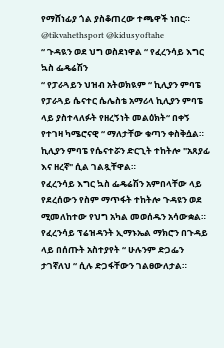የማሸነፊያ ጎል ያስቆጠረው ተጫዋች ነበር።
@tikvahethsport @kidusyoftahe
“ ጉዳዪን ወደ ህግ ወስደነዋል “ የፈረንሳይ እግር ኳስ ፌዴሬሽን
“ የፓራጓይን ህዝብ አትወክዪም “ ኪሊያን ምባፔ
የፓራጓይ ሴናተር ሴሌስቴ አማሪላ ኪሊያን ምባፔ ላይ ያስተላለፉት የዘረኝነት መልዕክት“ በቀኝ የተገዛ ካሜሮናዊ “ ማለታቸው ቁጣን ቀስቅሷል።
ኪሊያን ምባፔ የሴናተሯን ድርጊት ተከትሎ "አጸያፊ እና ዘረኛ" ሲል ገልጿቸዋል።
የፈረንሳይ እግር ኳስ ፌዴሬሽን አምበላቸው ላይ የደረሰውን የስም ማጥፋት ተከትሎ ጉዳዩን ወደ ሚመለከተው የህግ አካል መወሰዱን አሳውቋል።
የፈረንሳይ ፕሬዝዳንት ኢማኑኤል ማክሮን በጉዳይ ላይ በሰጡት አስተያየት “ ሁሉንም ድጋፌን ታገኛለህ “ ሲሉ ድጋፋቸውን ገልፀውለታል።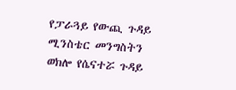የፓራጓይ የውጪ ጉዳይ ሚንስቴር መንግስትን ወክሎ የሴናተሯ ጉዳይ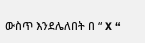ውስጥ እንደሌለበት በ “ X “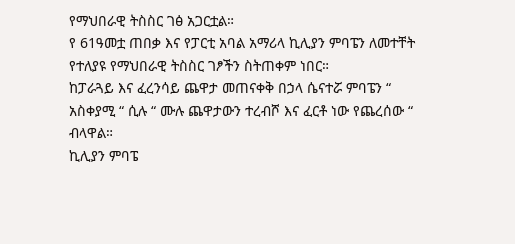የማህበራዊ ትስስር ገፅ አጋርቷል።
የ 61ዓመቷ ጠበቃ እና የፓርቲ አባል አማሪላ ኪሊያን ምባፔን ለመተቸት የተለያዩ የማህበራዊ ትስስር ገፆችን ስትጠቀም ነበር።
ከፓራጓይ እና ፈረንሳይ ጨዋታ መጠናቀቅ በኃላ ሴናተሯ ምባፔን “ አስቀያሚ “ ሲሉ “ ሙሉ ጨዋታውን ተረብሾ እና ፈርቶ ነው የጨረሰው “ ብላዋል።
ኪሊያን ምባፔ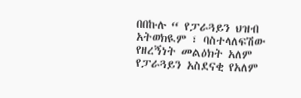በበኩሉ “ የፓራጓይን ህዝብ አትወክዪም ፣ ባስተላለፍሽው የዘረኝነት መልዕክት አለም የፓራጓይን አስደናቂ የአለም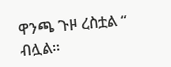ዋንጫ ጉዞ ረስቷል “ ብሏል።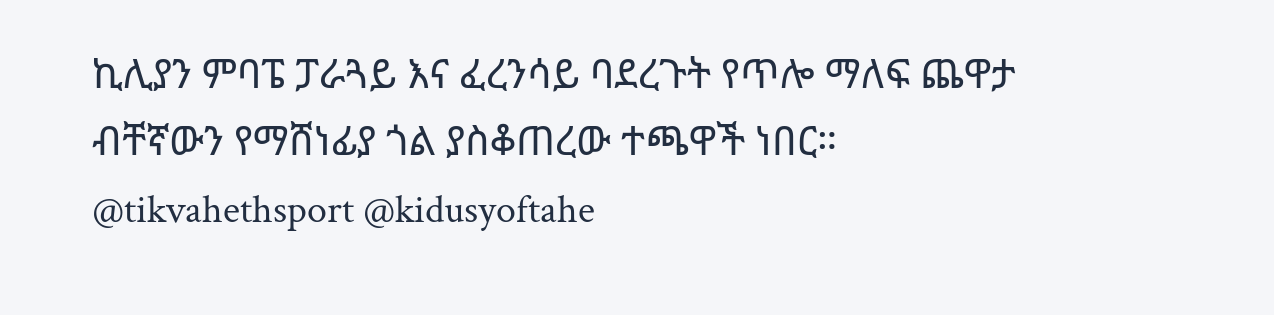ኪሊያን ምባፔ ፓራጓይ እና ፈረንሳይ ባደረጉት የጥሎ ማለፍ ጨዋታ ብቸኛውን የማሸነፊያ ጎል ያስቆጠረው ተጫዋች ነበር።
@tikvahethsport @kidusyoftahe